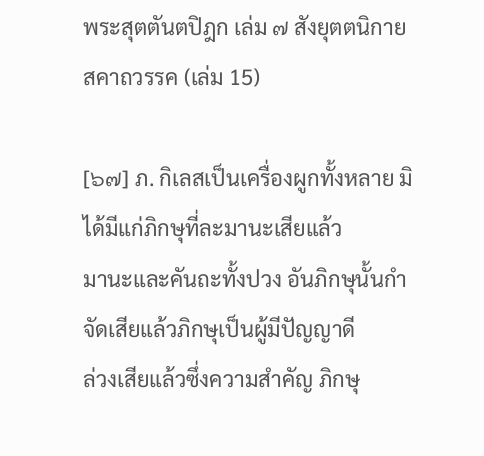พระสุตตันตปิฎก เล่ม ๗ สังยุตตนิกาย สคาถวรรค (เล่ม 15)

[๖๗] ภ. กิเลสเป็นเครื่องผูกทั้งหลาย มิได้มีแก่ภิกษุที่ละมานะเสียแล้ว
มานะและคันถะทั้งปวง อันภิกษุนั้นกำจัดเสียแล้วภิกษุเป็นผู้มีปัญญาดี
ล่วงเสียแล้วซึ่งความสำคัญ ภิกษุ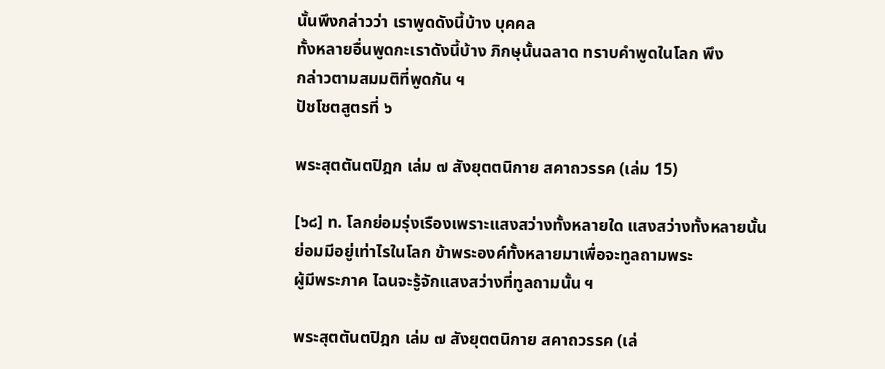นั้นพึงกล่าวว่า เราพูดดังนี้บ้าง บุคคล
ทั้งหลายอื่นพูดกะเราดังนี้บ้าง ภิกษุนั้นฉลาด ทราบคำพูดในโลก พึง
กล่าวตามสมมติที่พูดกัน ฯ
ปัชโชตสูตรที่ ๖

พระสุตตันตปิฎก เล่ม ๗ สังยุตตนิกาย สคาถวรรค (เล่ม 15)

[๖๘] ท. โลกย่อมรุ่งเรืองเพราะแสงสว่างทั้งหลายใด แสงสว่างทั้งหลายนั้น
ย่อมมีอยู่เท่าไรในโลก ข้าพระองค์ทั้งหลายมาเพื่อจะทูลถามพระ
ผู้มีพระภาค ไฉนจะรู้จักแสงสว่างที่ทูลถามนั้น ฯ

พระสุตตันตปิฎก เล่ม ๗ สังยุตตนิกาย สคาถวรรค (เล่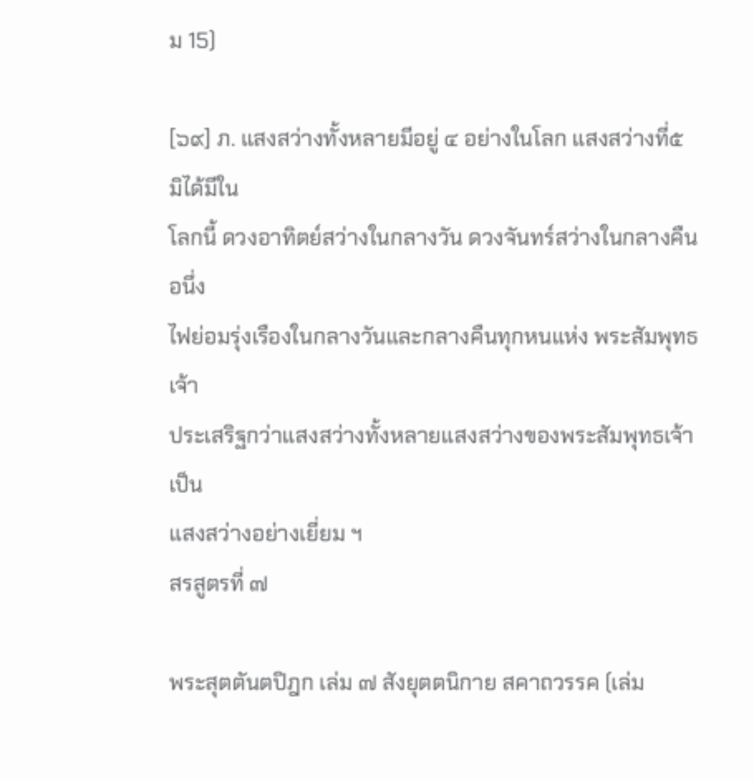ม 15)

[๖๙] ภ. แสงสว่างทั้งหลายมีอยู่ ๔ อย่างในโลก แสงสว่างที่๕ มิได้มีใน
โลกนี้ ดวงอาทิตย์สว่างในกลางวัน ดวงจันทร์สว่างในกลางคืน อนึ่ง
ไฟย่อมรุ่งเรืองในกลางวันและกลางคืนทุกหนแห่ง พระสัมพุทธเจ้า
ประเสริฐกว่าแสงสว่างทั้งหลายแสงสว่างของพระสัมพุทธเจ้า เป็น
แสงสว่างอย่างเยี่ยม ฯ
สรสูตรที่ ๗

พระสุตตันตปิฎก เล่ม ๗ สังยุตตนิกาย สคาถวรรค (เล่ม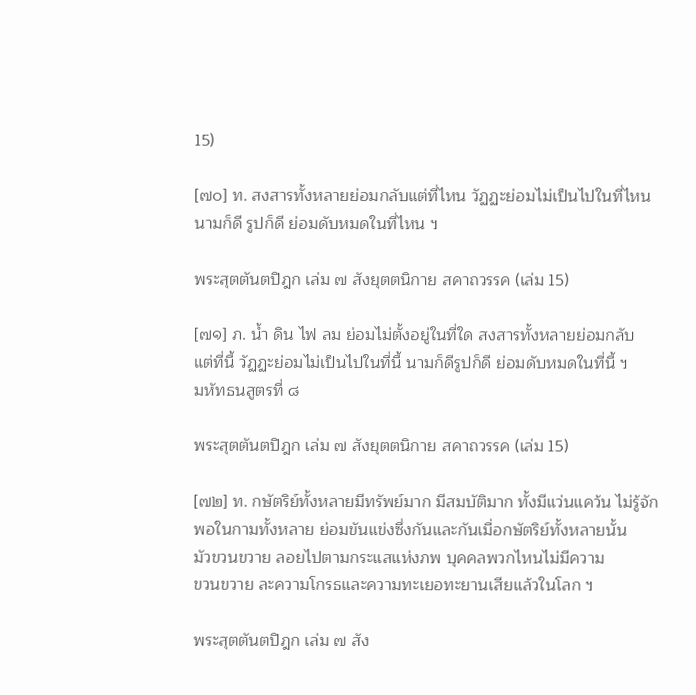15)

[๗๐] ท. สงสารทั้งหลายย่อมกลับแต่ที่ไหน วัฏฏะย่อมไม่เป็นไปในที่ไหน
นามก็ดี รูปก็ดี ย่อมดับหมดในที่ไหน ฯ

พระสุตตันตปิฎก เล่ม ๗ สังยุตตนิกาย สคาถวรรค (เล่ม 15)

[๗๑] ภ. น้ำ ดิน ไฟ ลม ย่อมไม่ตั้งอยู่ในที่ใด สงสารทั้งหลายย่อมกลับ
แต่ที่นี้ วัฏฏะย่อมไม่เป็นไปในที่นี้ นามก็ดีรูปก็ดี ย่อมดับหมดในที่นี้ ฯ
มหัทธนสูตรที่ ๘

พระสุตตันตปิฎก เล่ม ๗ สังยุตตนิกาย สคาถวรรค (เล่ม 15)

[๗๒] ท. กษัตริย์ทั้งหลายมีทรัพย์มาก มีสมบัติมาก ทั้งมีแว่นแคว้น ไม่รู้จัก
พอในกามทั้งหลาย ย่อมขันแข่งซึ่งกันและกันเมื่อกษัตริย์ทั้งหลายนั้น
มัวขวนขวาย ลอยไปตามกระแสแห่งภพ บุคคลพวกไหนไม่มีความ
ขวนขวาย ละความโกรธและความทะเยอทะยานเสียแล้วในโลก ฯ

พระสุตตันตปิฎก เล่ม ๗ สัง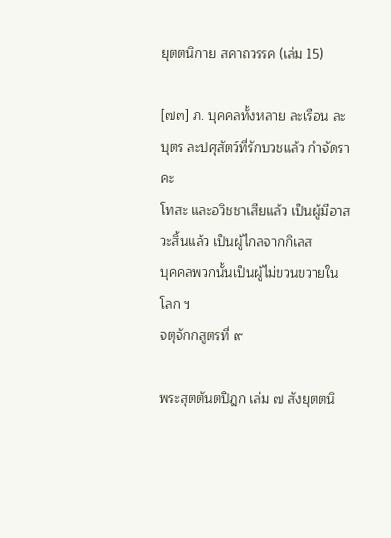ยุตตนิกาย สคาถวรรค (เล่ม 15)

[๗๓] ภ. บุคคลทั้งหลาย ละเรือน ละบุตร ละปศุสัตว์ที่รักบวชแล้ว กำจัดราคะ
โทสะ และอวิชชาเสียแล้ว เป็นผู้มีอาสวะสิ้นแล้ว เป็นผู้ไกลจากกิเลส
บุคคลพวกนั้นเป็นผู้ไม่ขวนขวายในโลก ฯ
จตุจักกสูตรที่ ๙

พระสุตตันตปิฎก เล่ม ๗ สังยุตตนิ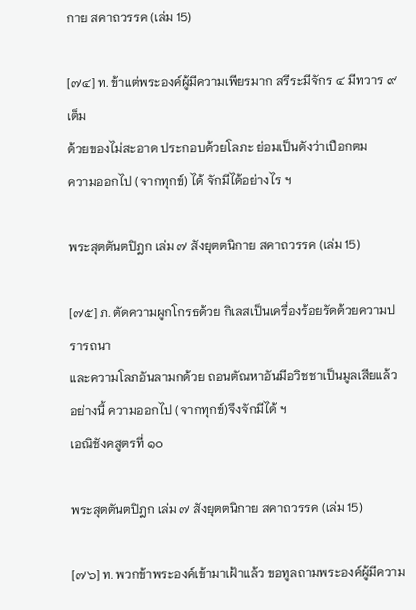กาย สคาถวรรค (เล่ม 15)

[๗๔] ท. ข้าแต่พระองค์ผู้มีความเพียรมาก สรีระมีจักร ๔ มีทวาร ๙ เต็ม
ด้วยของไม่สะอาด ประกอบด้วยโลภะ ย่อมเป็นดังว่าเปือกตม
ความออกไป (จากทุกข์) ได้ จักมีได้อย่างไร ฯ

พระสุตตันตปิฎก เล่ม ๗ สังยุตตนิกาย สคาถวรรค (เล่ม 15)

[๗๕] ภ. ตัดความผูกโกรธด้วย กิเลสเป็นเครื่องร้อยรัดด้วยความปรารถนา
และความโลภอันลามกด้วย ถอนตัณหาอันมีอวิชชาเป็นมูลเสียแล้ว
อย่างนี้ ความออกไป (จากทุกข์)จึงจักมีได้ ฯ
เอณิชังคสูตรที่ ๑๐

พระสุตตันตปิฎก เล่ม ๗ สังยุตตนิกาย สคาถวรรค (เล่ม 15)

[๗๖] ท. พวกข้าพระองค์เข้ามาเฝ้าแล้ว ขอทูลถามพระองค์ผู้มีความ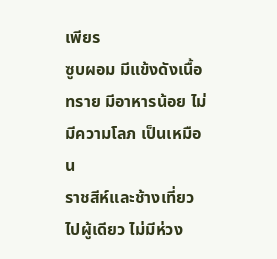เพียร
ซูบผอม มีแข้งดังเนื้อทราย มีอาหารน้อย ไม่มีความโลภ เป็นเหมือน
ราชสีห์และช้างเที่ยวไปผู้เดียว ไม่มีห่วง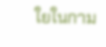ใยในกาม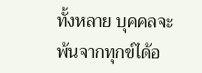ทั้งหลาย บุคคลจะ
พ้นจากทุกข์ได้อ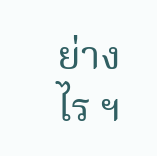ย่างไร ฯ